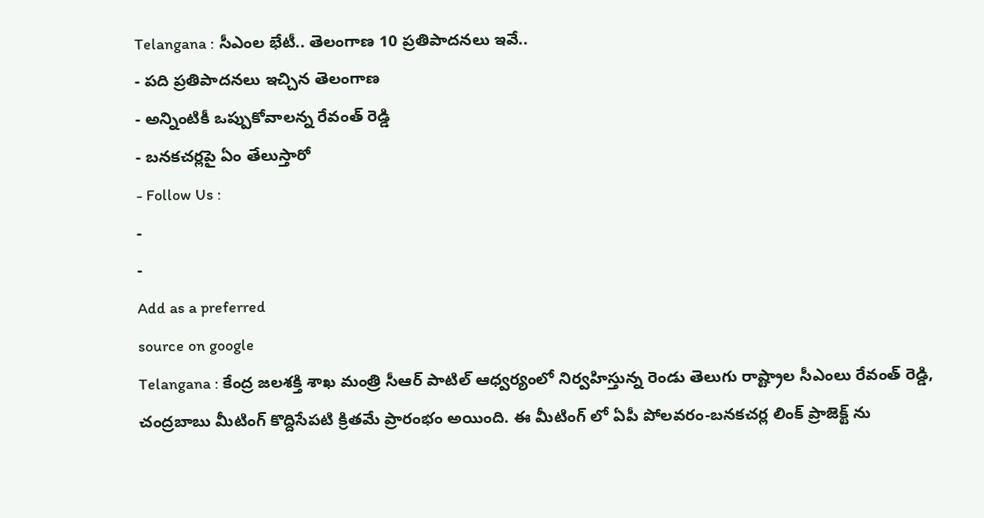Telangana : సీఎంల భేటీ.. తెలంగాణ 10 ప్రతిపాదనలు ఇవే..
- పది ప్రతిపాదనలు ఇచ్చిన తెలంగాణ
- అన్నింటికీ ఒప్పుకోవాలన్న రేవంత్ రెడ్డి
- బనకచర్లపై ఏం తేలుస్తారో
- Follow Us :
-
-
Add as a preferred
source on google
Telangana : కేంద్ర జలశక్తి శాఖ మంత్రి సీఆర్ పాటిల్ ఆధ్వర్యంలో నిర్వహిస్తున్న రెండు తెలుగు రాష్ట్రాల సీఎంలు రేవంత్ రెడ్డి, చంద్రబాబు మీటింగ్ కొద్దిసేపటి క్రితమే ప్రారంభం అయింది. ఈ మీటింగ్ లో ఏపీ పోలవరం-బనకచర్ల లింక్ ప్రాజెక్ట్ ను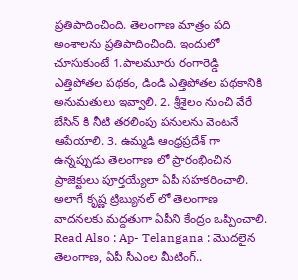ప్రతిపాదించింది. తెలంగాణ మాత్రం పది అంశాలను ప్రతిపాదించింది. ఇందులో చూసుకుంటే 1.పాలమూరు రంగారెడ్డి ఎత్తిపోతల పథకం, డిండి ఎత్తిపోతల పథకానికి అనుమతులు ఇవ్వాలి. 2. శ్రీశైలం నుంచి వేరే బేసిన్ కి నీటి తరలింపు పనులను వెంటనే ఆపేయాలి. 3. ఉమ్మడి ఆంధ్రప్రదేశ్ గా ఉన్నప్పుడు తెలంగాణ లో ప్రారంభించిన ప్రాజెక్టులు పూర్తయ్యేలా ఏపీ సహకరించాలి. అలాగే కృష్ణ ట్రిబ్యునల్ లో తెలంగాణ వాదనలకు మద్దతుగా ఏపీని కేంద్రం ఒప్పించాలి.
Read Also : Ap- Telangana : మొదలైన తెలంగాణ, ఏపీ సీఎంల మీటింగ్..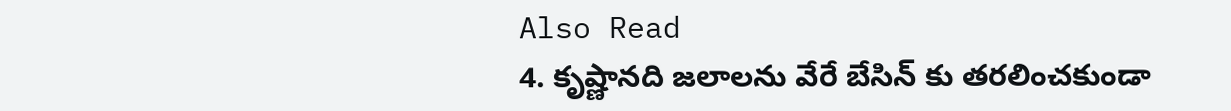Also Read
4. కృష్ణానది జలాలను వేరే బేసిన్ కు తరలించకుండా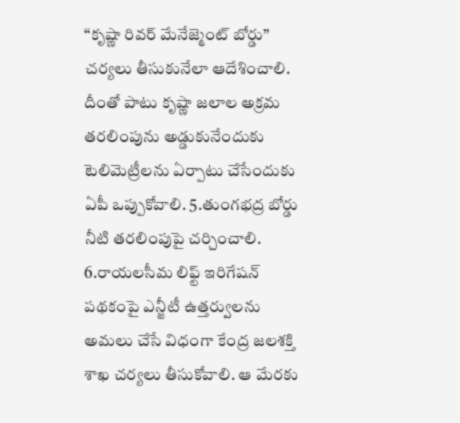“కృష్ణా రివర్ మేనేజ్మెంట్ బోర్డు” చర్యలు తీసుకునేలా ఆదేశించాలి. దీంతో పాటు కృష్ణా జలాల అక్రమ తరలింపును అడ్డుకునేందుకు టెలిమెట్రీలను ఏర్పాటు చేసేందుకు ఏపీ ఒప్పుకోవాలి. 5.తుంగభద్ర బోర్డు నీటి తరలింపుపై చర్చించాలి. 6.రాయలసీమ లిఫ్ట్ ఇరిగేషన్ పథకంపై ఎన్జీటీ ఉత్తర్వులను అమలు చేసే విధంగా కేంద్ర జలశక్తి శాఖ చర్యలు తీసుకోవాలి. ఆ మేరకు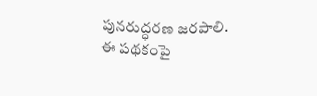పునరుద్ధరణ జరపాలి. ఈ పథకంపై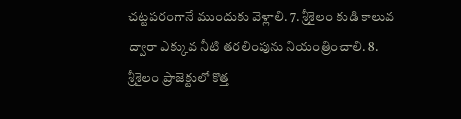చట్టపరంగానే ముందుకు వెళ్లాలి. 7. శ్రీశైలం కుడి కాలువ ద్వారా ఎక్కువ నీటి తరలింపును నియంత్రించాలి. 8. శ్రీశైలం ప్రాజెక్టులో కొత్త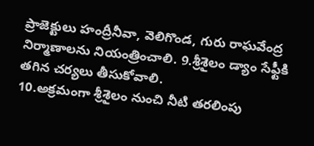ప్రాజెక్టులు హంద్రీనీవా, వెలిగొండ, గురు రాఘవేంద్ర నిర్మాణాలను నియంత్రించాలి. 9.శ్రీశైలం డ్యాం సేఫ్టీకి తగిన చర్యలు తీసుకోవాలి.
10.అక్రమంగా శ్రీశైలం నుంచి నీటి తరలింపు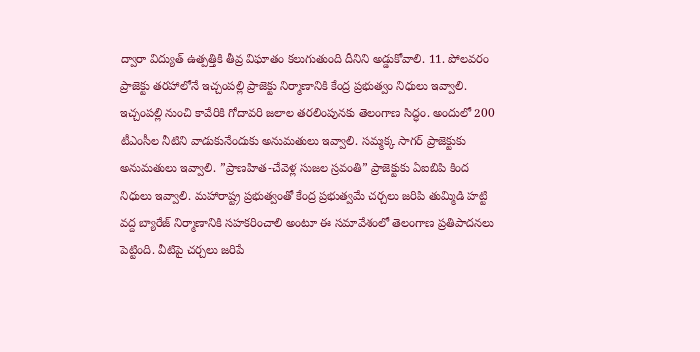ద్వారా విద్యుత్ ఉత్పత్తికి తీవ్ర విఘాతం కలుగుతుంది దీనిని అడ్డుకోవాలి. 11. పోలవరం ప్రాజెక్టు తరహాలోనే ఇచ్చంపల్లి ప్రాజెక్టు నిర్మాణానికి కేంద్ర ప్రభుత్వం నిధులు ఇవ్వాలి. ఇచ్చంపల్లి నుంచి కావేరికి గోదావరి జలాల తరలింపునకు తెలంగాణ సిద్ధం. అందులో 200 టీఎంసీల నీటిని వాడుకునేందుకు అనుమతులు ఇవ్వాలి. సమ్మక్క సాగర్ ప్రాజెక్టుకు అనుమతులు ఇవ్వాలి. ”ప్రాణహిత-చేవెళ్ల సుజల స్రవంతి” ప్రాజెక్టుకు ఏఐబిపి కింద నిధులు ఇవ్వాలి. మహారాష్ట్ర ప్రభుత్వంతో కేంద్ర ప్రభుత్వమే చర్చలు జరిపి తుమ్మిడి హట్టి వద్ద బ్యారేజ్ నిర్మాణానికి సహకరించాలి అంటూ ఈ సమావేశంలో తెలంగాణ ప్రతిపాదనలు పెట్టింది. వీటిపై చర్చలు జరిపే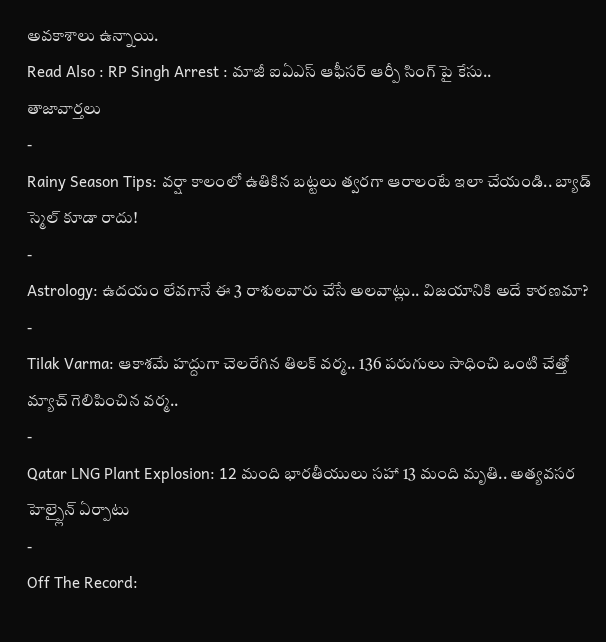అవకాశాలు ఉన్నాయి.
Read Also : RP Singh Arrest : మాజీ ఐఏఎస్ ఆఫీసర్ ఆర్పీ సింగ్ పై కేసు..
తాజావార్తలు
-
Rainy Season Tips: వర్షా కాలంలో ఉతికిన బట్టలు త్వరగా ఆరాలంటే ఇలా చేయండి.. బ్యాడ్ స్మెల్ కూడా రాదు!
-
Astrology: ఉదయం లేవగానే ఈ 3 రాశులవారు చేసే అలవాట్లు.. విజయానికి అదే కారణమా?
-
Tilak Varma: ఆకాశమే హద్దుగా చెలరేగిన తిలక్ వర్మ.. 136 పరుగులు సాధించి ఒంటి చేత్తో మ్యాచ్ గెలిపించిన వర్మ..
-
Qatar LNG Plant Explosion: 12 మంది భారతీయులు సహా 13 మంది మృతి.. అత్యవసర హెల్ప్లైన్ ఏర్పాటు
-
Off The Record: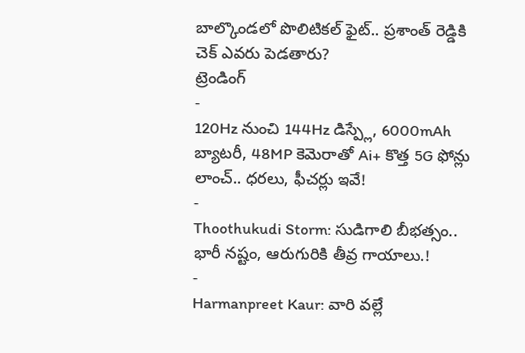బాల్కొండలో పొలిటికల్ ఫైట్.. ప్రశాంత్ రెడ్డికి చెక్ ఎవరు పెడతారు?
ట్రెండింగ్
-
120Hz నుంచి 144Hz డిస్ప్లే, 6000mAh బ్యాటరీ, 48MP కెమెరాతో Ai+ కొత్త 5G ఫోన్లు లాంచ్.. ధరలు, ఫీచర్లు ఇవే!
-
Thoothukudi Storm: సుడిగాలి బీభత్సం.. భారీ నష్టం, ఆరుగురికి తీవ్ర గాయాలు.!
-
Harmanpreet Kaur: వారి వల్లే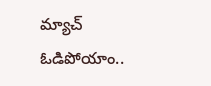మ్యాచ్ ఓడిపోయాం..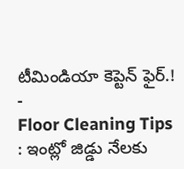టీమిండియా కెప్టెన్ ఫైర్.!
-
Floor Cleaning Tips : ఇంట్లో జిడ్డు నేలకు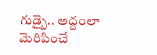గుడ్బై.. అద్దంలా మెరిపించే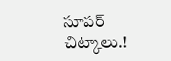సూపర్ చిట్కాలు.!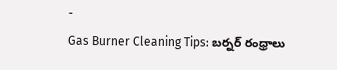-
Gas Burner Cleaning Tips: బర్నర్ రంధ్రాలు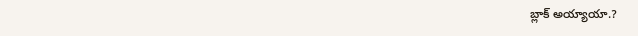బ్లాక్ అయ్యాయా.?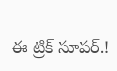ఈ ట్రిక్ సూపర్.!